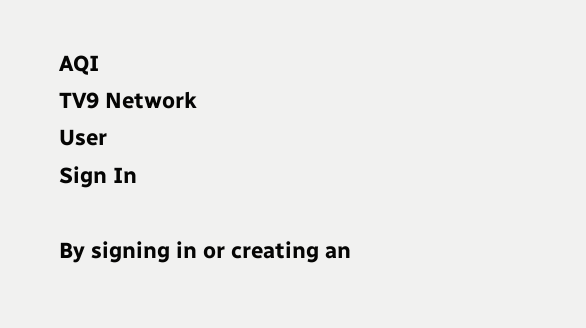AQI
TV9 Network
User
Sign In

By signing in or creating an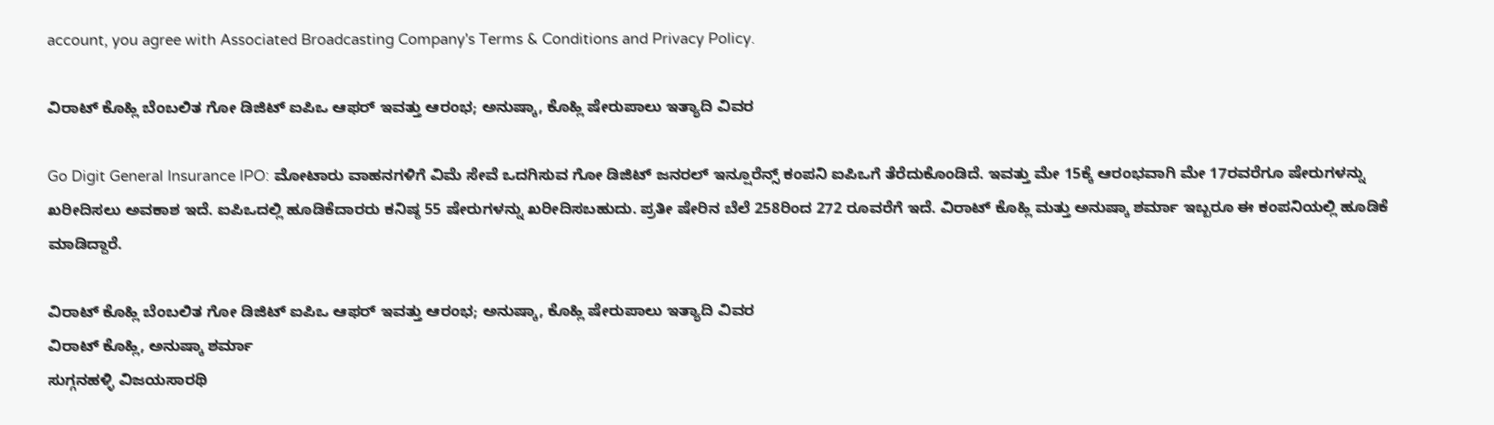account, you agree with Associated Broadcasting Company's Terms & Conditions and Privacy Policy.

ವಿರಾಟ್ ಕೊಹ್ಲಿ ಬೆಂಬಲಿತ ಗೋ ಡಿಜಿಟ್ ಐಪಿಒ ಆಫರ್ ಇವತ್ತು ಆರಂಭ; ಅನುಷ್ಕಾ, ಕೊಹ್ಲಿ ಷೇರುಪಾಲು ಇತ್ಯಾದಿ ವಿವರ

Go Digit General Insurance IPO: ಮೋಟಾರು ವಾಹನಗಳಿಗೆ ವಿಮೆ ಸೇವೆ ಒದಗಿಸುವ ಗೋ ಡಿಜಿಟ್ ಜನರಲ್ ಇನ್ಷೂರೆನ್ಸ್ ಕಂಪನಿ ಐಪಿಒಗೆ ತೆರೆದುಕೊಂಡಿದೆ. ಇವತ್ತು ಮೇ 15ಕ್ಕೆ ಆರಂಭವಾಗಿ ಮೇ 17ರವರೆಗೂ ಷೇರುಗಳನ್ನು ಖರೀದಿಸಲು ಅವಕಾಶ ಇದೆ. ಐಪಿಒದಲ್ಲಿ ಹೂಡಿಕೆದಾರರು ಕನಿಷ್ಠ 55 ಷೇರುಗಳನ್ನು ಖರೀದಿಸಬಹುದು. ಪ್ರತೀ ಷೇರಿನ ಬೆಲೆ 258ರಿಂದ 272 ರೂವರೆಗೆ ಇದೆ. ವಿರಾಟ್ ಕೊಹ್ಲಿ ಮತ್ತು ಅನುಷ್ಕಾ ಶರ್ಮಾ ಇಬ್ಬರೂ ಈ ಕಂಪನಿಯಲ್ಲಿ ಹೂಡಿಕೆ ಮಾಡಿದ್ದಾರೆ.

ವಿರಾಟ್ ಕೊಹ್ಲಿ ಬೆಂಬಲಿತ ಗೋ ಡಿಜಿಟ್ ಐಪಿಒ ಆಫರ್ ಇವತ್ತು ಆರಂಭ; ಅನುಷ್ಕಾ, ಕೊಹ್ಲಿ ಷೇರುಪಾಲು ಇತ್ಯಾದಿ ವಿವರ
ವಿರಾಟ್ ಕೊಹ್ಲಿ, ಅನುಷ್ಕಾ ಶರ್ಮಾ
ಸುಗ್ಗನಹಳ್ಳಿ ವಿಜಯಸಾರಥಿ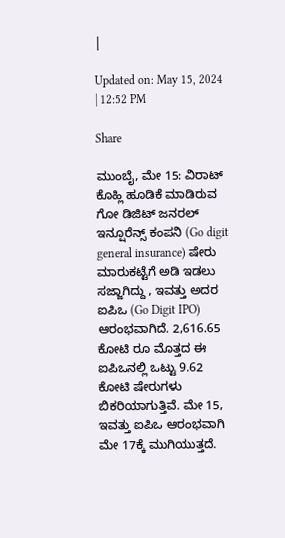|

Updated on: May 15, 2024 | 12:52 PM

Share

ಮುಂಬೈ, ಮೇ 15: ವಿರಾಟ್ ಕೊಹ್ಲಿ ಹೂಡಿಕೆ ಮಾಡಿರುವ ಗೋ ಡಿಜಿಟ್ ಜನರಲ್ ಇನ್ಷೂರೆನ್ಸ್ ಕಂಪನಿ (Go digit general insurance) ಷೇರು ಮಾರುಕಟ್ಟೆಗೆ ಅಡಿ ಇಡಲು ಸಜ್ಜಾಗಿದ್ದು , ಇವತ್ತು ಅದರ ಐಪಿಒ (Go Digit IPO) ಆರಂಭವಾಗಿದೆ. 2,616.65 ಕೋಟಿ ರೂ ಮೊತ್ತದ ಈ ಐಪಿಒನಲ್ಲಿ ಒಟ್ಟು 9.62 ಕೋಟಿ ಷೇರುಗಳು ಬಿಕರಿಯಾಗುತ್ತಿವೆ. ಮೇ 15, ಇವತ್ತು ಐಪಿಒ ಆರಂಭವಾಗಿ ಮೇ 17ಕ್ಕೆ ಮುಗಿಯುತ್ತದೆ.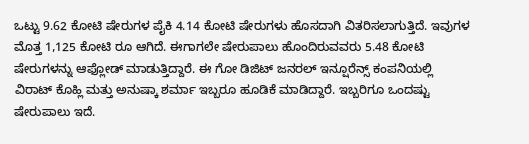ಒಟ್ಟು 9.62 ಕೋಟಿ ಷೇರುಗಳ ಪೈಕಿ 4.14 ಕೋಟಿ ಷೇರುಗಳು ಹೊಸದಾಗಿ ವಿತರಿಸಲಾಗುತ್ತಿದೆ. ಇವುಗಳ ಮೊತ್ತ 1,125 ಕೋಟಿ ರೂ ಆಗಿದೆ. ಈಗಾಗಲೇ ಷೇರುಪಾಲು ಹೊಂದಿರುವವರು 5.48 ಕೋಟಿ ಷೇರುಗಳನ್ನು ಆಫ್ಲೋಡ್ ಮಾಡುತ್ತಿದ್ದಾರೆ. ಈ ಗೋ ಡಿಜಿಟ್ ಜನರಲ್ ಇನ್ಷೂರೆನ್ಸ್ ಕಂಪನಿಯಲ್ಲಿ ವಿರಾಟ್ ಕೊಹ್ಲಿ ಮತ್ತು ಅನುಷ್ಕಾ ಶರ್ಮಾ ಇಬ್ಬರೂ ಹೂಡಿಕೆ ಮಾಡಿದ್ದಾರೆ. ಇಬ್ಬರಿಗೂ ಒಂದಷ್ಟು ಷೇರುಪಾಲು ಇದೆ.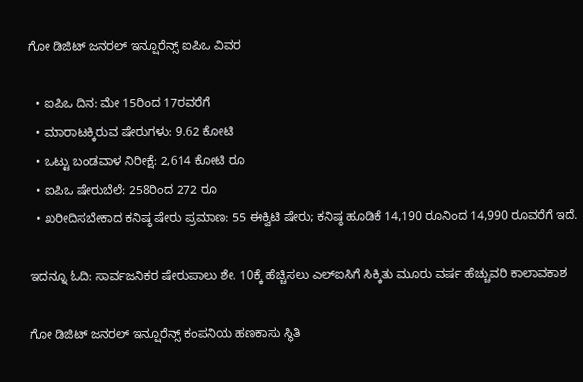ಗೋ ಡಿಜಿಟ್ ಜನರಲ್ ಇನ್ಷೂರೆನ್ಸ್ ಐಪಿಒ ವಿವರ

  • ಐಪಿಒ ದಿನ: ಮೇ 15ರಿಂದ 17ರವರೆಗೆ
  • ಮಾರಾಟಕ್ಕಿರುವ ಷೇರುಗಳು: 9.62 ಕೋಟಿ
  • ಒಟ್ಟು ಬಂಡವಾಳ ನಿರೀಕ್ಷೆ: 2,614 ಕೋಟಿ ರೂ
  • ಐಪಿಒ ಷೇರುಬೆಲೆ: 258ರಿಂದ 272 ರೂ
  • ಖರೀದಿಸಬೇಕಾದ ಕನಿಷ್ಠ ಷೇರು ಪ್ರಮಾಣ: 55 ಈಕ್ವಿಟಿ ಷೇರು; ಕನಿಷ್ಠ ಹೂಡಿಕೆ 14,190 ರೂನಿಂದ 14,990 ರೂವರೆಗೆ ಇದೆ.

ಇದನ್ನೂ ಓದಿ: ಸಾರ್ವಜನಿಕರ ಷೇರುಪಾಲು ಶೇ. 10ಕ್ಕೆ ಹೆಚ್ಚಿಸಲು ಎಲ್ಐಸಿಗೆ ಸಿಕ್ಕಿತು ಮೂರು ವರ್ಷ ಹೆಚ್ಚುವರಿ ಕಾಲಾವಕಾಶ

ಗೋ ಡಿಜಿಟ್ ಜನರಲ್ ಇನ್ಷೂರೆನ್ಸ್ ಕಂಪನಿಯ ಹಣಕಾಸು ಸ್ಥಿತಿ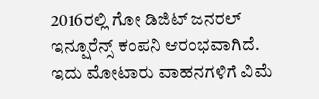2016ರಲ್ಲಿ ಗೋ ಡಿಜಿಟ್ ಜನರಲ್ ಇನ್ಷೂರೆನ್ಸ್ ಕಂಪನಿ ಆರಂಭವಾಗಿದೆ. ಇದು ಮೋಟಾರು ವಾಹನಗಳಿಗೆ ವಿಮೆ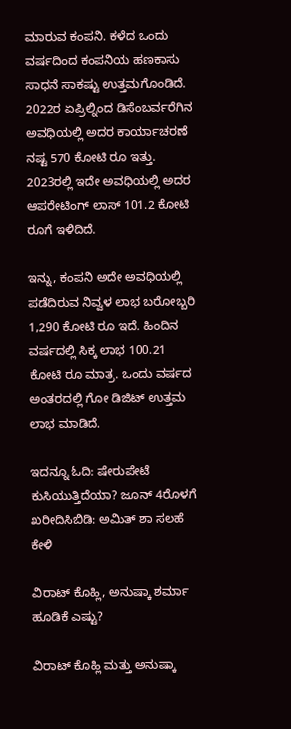ಮಾರುವ ಕಂಪನಿ. ಕಳೆದ ಒಂದು ವರ್ಷದಿಂದ ಕಂಪನಿಯ ಹಣಕಾಸು ಸಾಧನೆ ಸಾಕಷ್ಟು ಉತ್ತಮಗೊಂಡಿದೆ. 2022ರ ಏಪ್ರಿಲ್ನಿಂದ ಡಿಸೆಂಬರ್ವರೆಗಿನ ಅವಧಿಯಲ್ಲಿ ಅದರ ಕಾರ್ಯಾಚರಣೆ ನಷ್ಟ 570 ಕೋಟಿ ರೂ ಇತ್ತು. 2023ರಲ್ಲಿ ಇದೇ ಅವಧಿಯಲ್ಲಿ ಅದರ ಆಪರೇಟಿಂಗ್ ಲಾಸ್ 101.2 ಕೋಟಿ ರೂಗೆ ಇಳಿದಿದೆ.

ಇನ್ನು, ಕಂಪನಿ ಅದೇ ಅವಧಿಯಲ್ಲಿ ಪಡೆದಿರುವ ನಿವ್ವಳ ಲಾಭ ಬರೋಬ್ಬರಿ 1,290 ಕೋಟಿ ರೂ ಇದೆ. ಹಿಂದಿನ ವರ್ಷದಲ್ಲಿ ಸಿಕ್ಕ ಲಾಭ 100.21 ಕೋಟಿ ರೂ ಮಾತ್ರ. ಒಂದು ವರ್ಷದ ಅಂತರದಲ್ಲಿ ಗೋ ಡಿಜಿಟ್ ಉತ್ತಮ ಲಾಭ ಮಾಡಿದೆ.

ಇದನ್ನೂ ಓದಿ: ಷೇರುಪೇಟೆ ಕುಸಿಯುತ್ತಿದೆಯಾ? ಜೂನ್ 4ರೊಳಗೆ ಖರೀದಿಸಿಬಿಡಿ: ಅಮಿತ್ ಶಾ ಸಲಹೆ ಕೇಳಿ

ವಿರಾಟ್ ಕೊಹ್ಲಿ, ಅನುಷ್ಕಾ ಶರ್ಮಾ ಹೂಡಿಕೆ ಎಷ್ಟು?

ವಿರಾಟ್ ಕೊಹ್ಲಿ ಮತ್ತು ಅನುಷ್ಕಾ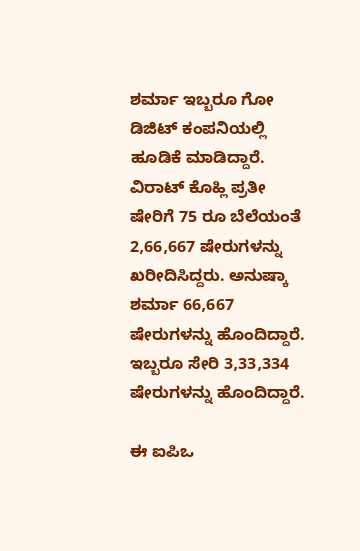ಶರ್ಮಾ ಇಬ್ಬರೂ ಗೋ ಡಿಜಿಟ್ ಕಂಪನಿಯಲ್ಲಿ ಹೂಡಿಕೆ ಮಾಡಿದ್ದಾರೆ. ವಿರಾಟ್ ಕೊಹ್ಲಿ ಪ್ರತೀ ಷೇರಿಗೆ 75 ರೂ ಬೆಲೆಯಂತೆ 2,66,667 ಷೇರುಗಳನ್ನು ಖರೀದಿಸಿದ್ದರು. ಅನುಷ್ಕಾ ಶರ್ಮಾ 66,667 ಷೇರುಗಳನ್ನು ಹೊಂದಿದ್ದಾರೆ. ಇಬ್ಬರೂ ಸೇರಿ 3,33,334 ಷೇರುಗಳನ್ನು ಹೊಂದಿದ್ದಾರೆ.

ಈ ಐಪಿಒ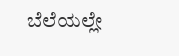ಬೆಲೆಯಲ್ಲೇ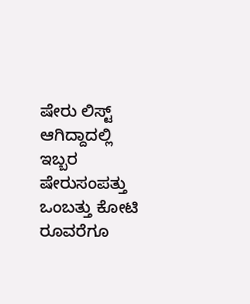ಷೇರು ಲಿಸ್ಟ್ ಆಗಿದ್ದಾದಲ್ಲಿ ಇಬ್ಬರ ಷೇರುಸಂಪತ್ತು ಒಂಬತ್ತು ಕೋಟಿ ರೂವರೆಗೂ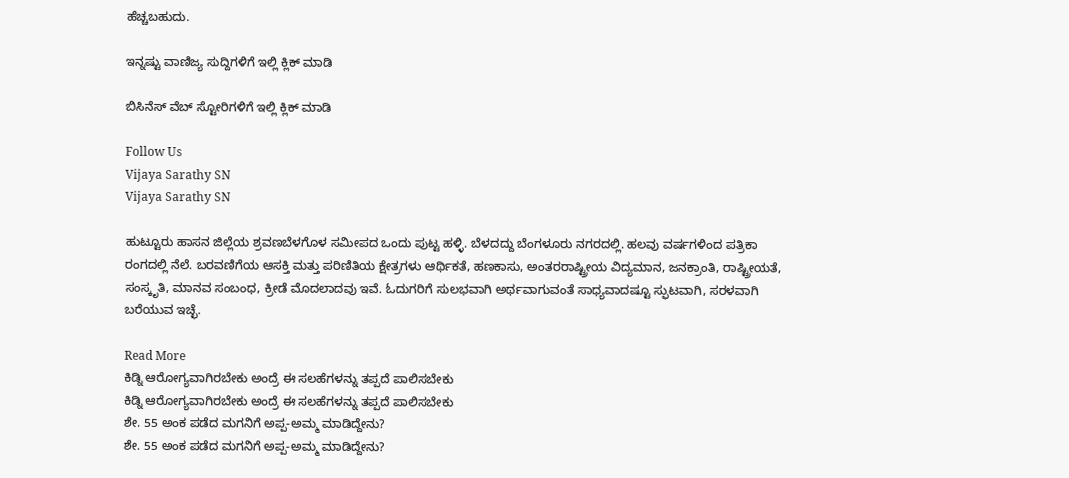ಹೆಚ್ಚಬಹುದು.

ಇನ್ನಷ್ಟು ವಾಣಿಜ್ಯ ಸುದ್ದಿಗಳಿಗೆ ಇಲ್ಲಿ ಕ್ಲಿಕ್ ಮಾಡಿ

ಬಿಸಿನೆಸ್ ವೆಬ್ ಸ್ಟೋರಿಗಳಿಗೆ ಇಲ್ಲಿ ಕ್ಲಿಕ್ ಮಾಡಿ

Follow Us
Vijaya Sarathy SN
Vijaya Sarathy SN

ಹುಟ್ಟೂರು ಹಾಸನ ಜಿಲ್ಲೆಯ ಶ್ರವಣಬೆಳಗೊಳ ಸಮೀಪದ ಒಂದು ಪುಟ್ಟ ಹಳ್ಳಿ. ಬೆಳದದ್ದು ಬೆಂಗಳೂರು ನಗರದಲ್ಲಿ. ಹಲವು ವರ್ಷಗಳಿಂದ ಪತ್ರಿಕಾ ರಂಗದಲ್ಲಿ ನೆಲೆ. ಬರವಣಿಗೆಯ ಆಸಕ್ತಿ ಮತ್ತು ಪರಿಣಿತಿಯ ಕ್ಷೇತ್ರಗಳು ಆರ್ಥಿಕತೆ, ಹಣಕಾಸು, ಅಂತರರಾಷ್ಟ್ರೀಯ ವಿದ್ಯಮಾನ, ಜನಕ್ರಾಂತಿ, ರಾಷ್ಟ್ರೀಯತೆ, ಸಂಸ್ಕೃತಿ, ಮಾನವ ಸಂಬಂಧ, ಕ್ರೀಡೆ ಮೊದಲಾದವು ಇವೆ. ಓದುಗರಿಗೆ ಸುಲಭವಾಗಿ ಅರ್ಥವಾಗುವಂತೆ ಸಾಧ್ಯವಾದಷ್ಟೂ ಸ್ಫುಟವಾಗಿ, ಸರಳವಾಗಿ ಬರೆಯುವ ಇಚ್ಛೆ.

Read More
ಕಿಡ್ನಿ ಆರೋಗ್ಯವಾಗಿರಬೇಕು ಅಂದ್ರೆ ಈ ಸಲಹೆಗಳನ್ನು ತಪ್ಪದೆ ಪಾಲಿಸಬೇಕು
ಕಿಡ್ನಿ ಆರೋಗ್ಯವಾಗಿರಬೇಕು ಅಂದ್ರೆ ಈ ಸಲಹೆಗಳನ್ನು ತಪ್ಪದೆ ಪಾಲಿಸಬೇಕು
ಶೇ. 55 ಅಂಕ ಪಡೆದ ಮಗನಿಗೆ ಅಪ್ಪ-ಅಮ್ಮ ಮಾಡಿದ್ದೇನು?
ಶೇ. 55 ಅಂಕ ಪಡೆದ ಮಗನಿಗೆ ಅಪ್ಪ-ಅಮ್ಮ ಮಾಡಿದ್ದೇನು?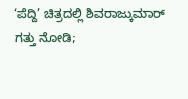‘ಪೆದ್ದಿ’ ಚಿತ್ರದಲ್ಲಿ ಶಿವರಾಜ್ಕುಮಾರ್ ಗತ್ತು ನೋಡಿ;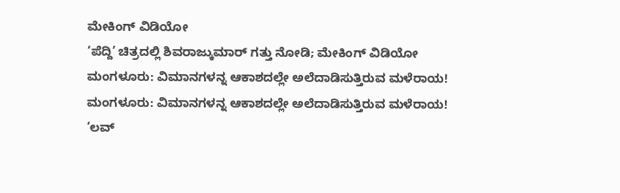ಮೇಕಿಂಗ್ ವಿಡಿಯೋ
‘ಪೆದ್ದಿ’ ಚಿತ್ರದಲ್ಲಿ ಶಿವರಾಜ್ಕುಮಾರ್ ಗತ್ತು ನೋಡಿ; ಮೇಕಿಂಗ್ ವಿಡಿಯೋ
ಮಂಗಳೂರು: ವಿಮಾನಗಳನ್ನ ಆಕಾಶದಲ್ಲೇ ಅಲೆದಾಡಿಸುತ್ತಿರುವ ಮಳೆರಾಯ!
ಮಂಗಳೂರು: ವಿಮಾನಗಳನ್ನ ಆಕಾಶದಲ್ಲೇ ಅಲೆದಾಡಿಸುತ್ತಿರುವ ಮಳೆರಾಯ!
‘ಲವ್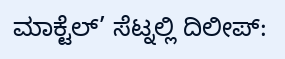ಮಾಕ್ಟೆಲ್’ ಸೆಟ್ನಲ್ಲಿ ದಿಲೀಪ್: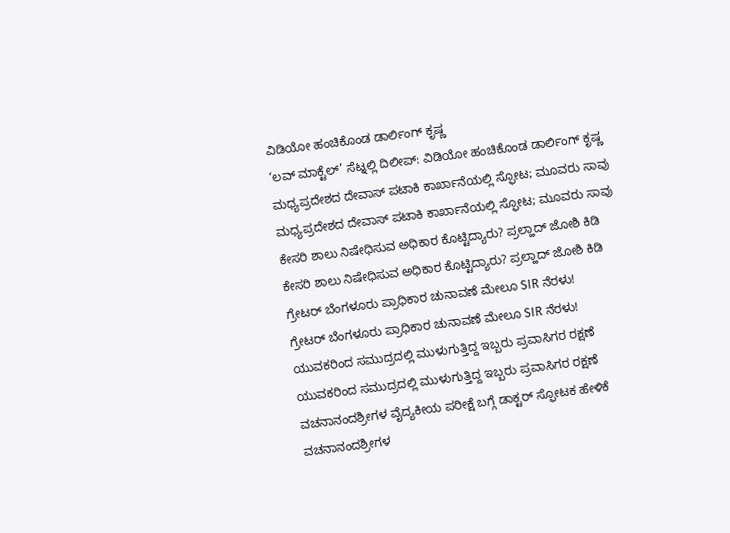ವಿಡಿಯೋ ಹಂಚಿಕೊಂಡ ಡಾರ್ಲಿಂಗ್ ಕೃಷ್ಣ
‘ಲವ್ ಮಾಕ್ಟೆಲ್’ ಸೆಟ್ನಲ್ಲಿ ದಿಲೀಪ್: ವಿಡಿಯೋ ಹಂಚಿಕೊಂಡ ಡಾರ್ಲಿಂಗ್ ಕೃಷ್ಣ
ಮಧ್ಯಪ್ರದೇಶದ ದೇವಾಸ್ ಪಟಾಕಿ ಕಾರ್ಖಾನೆಯಲ್ಲಿ ಸ್ಫೋಟ; ಮೂವರು ಸಾವು
ಮಧ್ಯಪ್ರದೇಶದ ದೇವಾಸ್ ಪಟಾಕಿ ಕಾರ್ಖಾನೆಯಲ್ಲಿ ಸ್ಫೋಟ; ಮೂವರು ಸಾವು
ಕೇಸರಿ ಶಾಲು ನಿಷೇಧಿಸುವ ಅಧಿಕಾರ ಕೊಟ್ಟಿದ್ಯಾರು? ಪ್ರಲ್ಹಾದ್ ಜೋಶಿ ಕಿಡಿ
ಕೇಸರಿ ಶಾಲು ನಿಷೇಧಿಸುವ ಅಧಿಕಾರ ಕೊಟ್ಟಿದ್ಯಾರು? ಪ್ರಲ್ಹಾದ್ ಜೋಶಿ ಕಿಡಿ
ಗ್ರೇಟರ್ ಬೆಂಗಳೂರು ಪ್ರಾಧಿಕಾರ ಚುನಾವಣೆ ಮೇಲೂ SIR ನೆರಳು!
ಗ್ರೇಟರ್ ಬೆಂಗಳೂರು ಪ್ರಾಧಿಕಾರ ಚುನಾವಣೆ ಮೇಲೂ SIR ನೆರಳು!
ಯುವಕರಿಂದ ಸಮುದ್ರದಲ್ಲಿ ಮುಳುಗುತ್ತಿದ್ದ ಇಬ್ಬರು ಪ್ರವಾಸಿಗರ ರಕ್ಷಣೆ
ಯುವಕರಿಂದ ಸಮುದ್ರದಲ್ಲಿ ಮುಳುಗುತ್ತಿದ್ದ ಇಬ್ಬರು ಪ್ರವಾಸಿಗರ ರಕ್ಷಣೆ
ವಚನಾನಂದಶ್ರೀಗಳ ವೈದ್ಯಕೀಯ ಪರೀಕ್ಷೆ ಬಗ್ಗೆ ಡಾಕ್ಟರ್ ಸ್ಫೋಟಕ ಹೇಳಿಕೆ
ವಚನಾನಂದಶ್ರೀಗಳ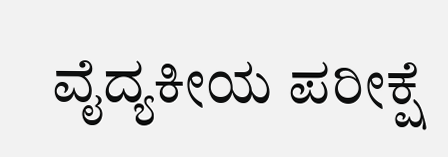ವೈದ್ಯಕೀಯ ಪರೀಕ್ಷೆ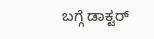ಬಗ್ಗೆ ಡಾಕ್ಟರ್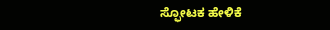ಸ್ಫೋಟಕ ಹೇಳಿಕೆ